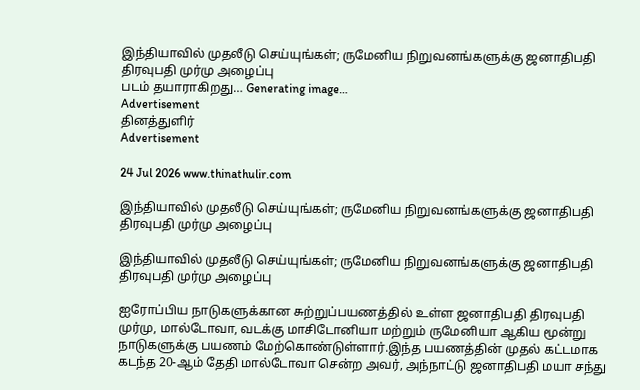இந்தியாவில் முதலீடு செய்யுங்கள்; ருமேனிய நிறுவனங்களுக்கு ஜனாதிபதி திரவுபதி முர்மு அழைப்பு
படம் தயாராகிறது… Generating image…
Advertisement
தினத்துளிர்
Advertisement

24 Jul 2026 www.thinathulir.com

இந்தியாவில் முதலீடு செய்யுங்கள்; ருமேனிய நிறுவனங்களுக்கு ஜனாதிபதி திரவுபதி முர்மு அழைப்பு

இந்தியாவில் முதலீடு செய்யுங்கள்; ருமேனிய நிறுவனங்களுக்கு ஜனாதிபதி திரவுபதி முர்மு அழைப்பு

ஐரோப்பிய நாடுகளுக்கான சுற்றுப்பயணத்தில் உள்ள ஜனாதிபதி திரவுபதி முர்மு, மால்டோவா, வடக்கு மாசிடோனியா மற்றும் ருமேனியா ஆகிய மூன்று நாடுகளுக்கு பயணம் மேற்கொண்டுள்ளார்.இந்த பயணத்தின் முதல் கட்டமாக கடந்த 20-ஆம் தேதி மால்டோவா சென்ற அவர், அந்நாட்டு ஜனாதிபதி மயா சந்து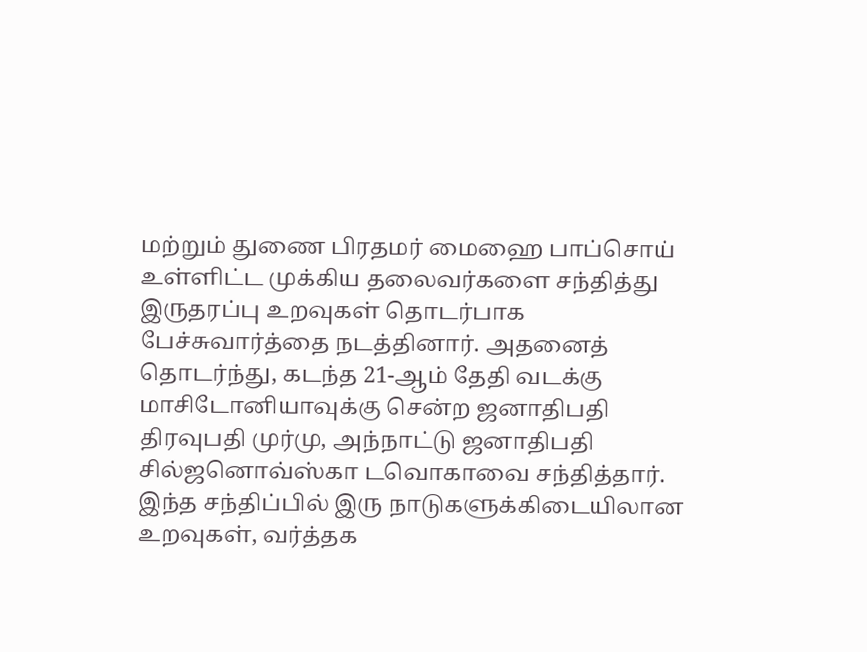மற்றும் துணை பிரதமர் மைஹை பாப்சொய் உள்ளிட்ட முக்கிய தலைவர்களை சந்தித்து இருதரப்பு உறவுகள் தொடர்பாக பேச்சுவார்த்தை நடத்தினார். அதனைத் தொடர்ந்து, கடந்த 21-ஆம் தேதி வடக்கு மாசிடோனியாவுக்கு சென்ற ஜனாதிபதி திரவுபதி முர்மு, அந்நாட்டு ஜனாதிபதி சில்ஜனொவ்ஸ்கா டவொகாவை சந்தித்தார். இந்த சந்திப்பில் இரு நாடுகளுக்கிடையிலான உறவுகள், வர்த்தக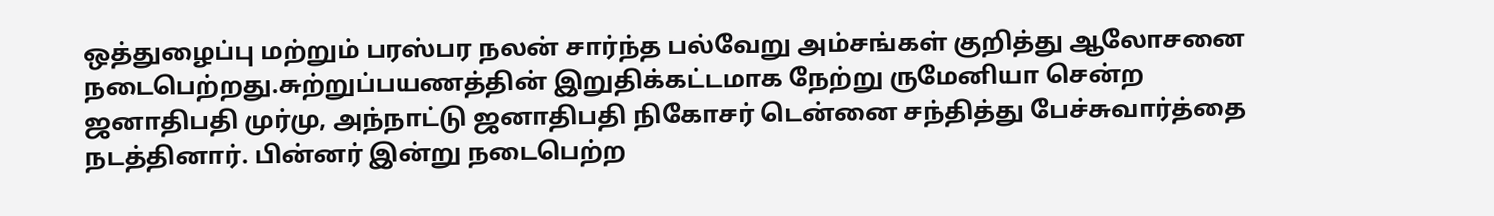ஒத்துழைப்பு மற்றும் பரஸ்பர நலன் சார்ந்த பல்வேறு அம்சங்கள் குறித்து ஆலோசனை நடைபெற்றது.சுற்றுப்பயணத்தின் இறுதிக்கட்டமாக நேற்று ருமேனியா சென்ற ஜனாதிபதி முர்மு, அந்நாட்டு ஜனாதிபதி நிகோசர் டென்னை சந்தித்து பேச்சுவார்த்தை நடத்தினார். பின்னர் இன்று நடைபெற்ற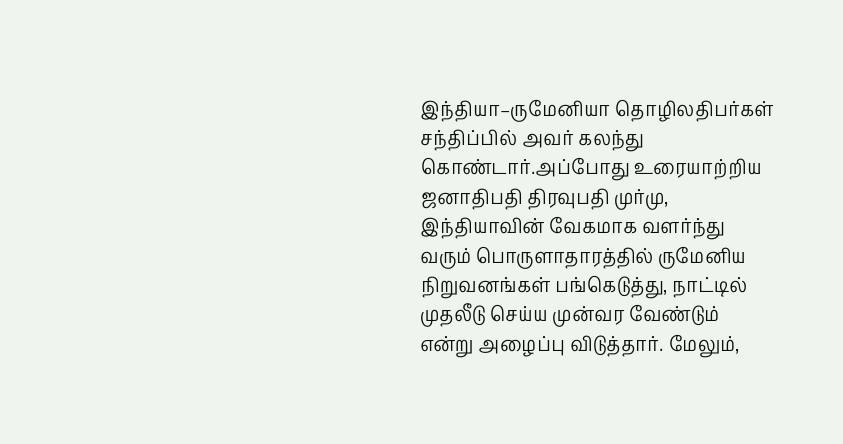இந்தியா–ருமேனியா தொழிலதிபர்கள் சந்திப்பில் அவர் கலந்து கொண்டார்.அப்போது உரையாற்றிய ஜனாதிபதி திரவுபதி முர்மு, இந்தியாவின் வேகமாக வளர்ந்து வரும் பொருளாதாரத்தில் ருமேனிய நிறுவனங்கள் பங்கெடுத்து, நாட்டில் முதலீடு செய்ய முன்வர வேண்டும் என்று அழைப்பு விடுத்தார். மேலும்,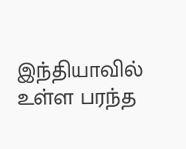இந்தியாவில் உள்ள பரந்த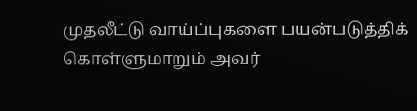முதலீட்டு வாய்ப்புகளை பயன்படுத்திக் கொள்ளுமாறும் அவர்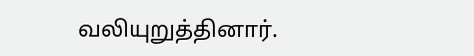வலியுறுத்தினார்.